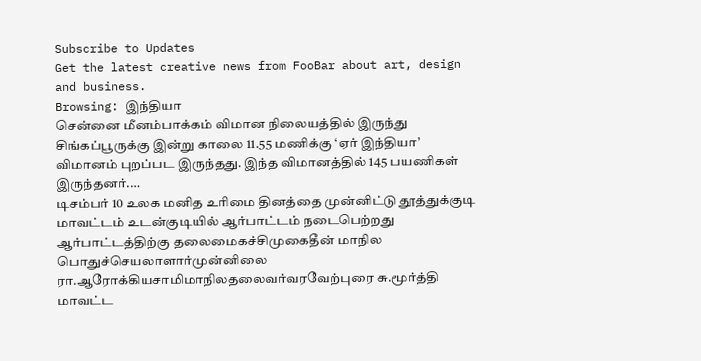Subscribe to Updates
Get the latest creative news from FooBar about art, design and business.
Browsing: இந்தியா
சென்னை மீனம்பாக்கம் விமான நிலையத்தில் இருந்து சிங்கப்பூருக்கு இன்று காலை 11.55 மணிக்கு ‘ஏர் இந்தியா’ விமானம் புறப்பட இருந்தது. இந்த விமானத்தில் 145 பயணிகள் இருந்தனர்.…
டிசம்பர் 10 உலக மனித உரிமை தினத்தை முன்னிட்டு தூத்துக்குடி மாவட்டம் உடன்குடியில் ஆர்பாட்டம் நடைபெற்றது ஆர்பாட்டத்திற்கு தலைமைகச்சிமுகைதீன் மாநில பொதுச்செயலாளார்முன்னிலை ரா.ஆரோக்கியசாமிமாநிலதலைவர்வரவேற்புரை சு.மூர்த்தி மாவட்ட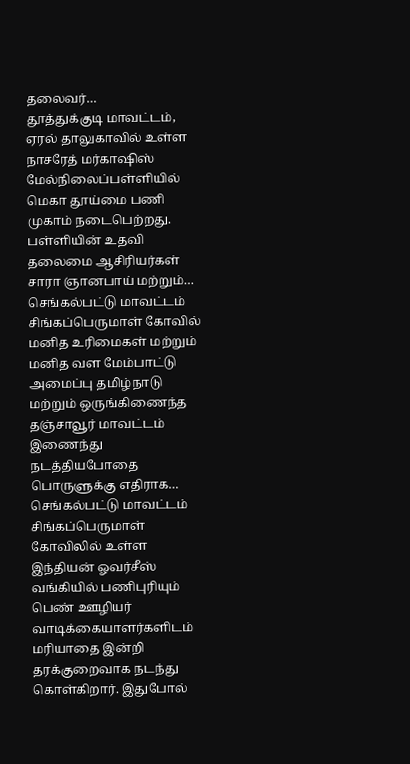தலைவர்…
தூத்துக்குடி மாவட்டம், ஏரல் தாலுகாவில் உள்ள நாசரேத் மர்காஷிஸ் மேல்நிலைப்பள்ளியில் மெகா தூய்மை பணி முகாம் நடைபெற்றது. பள்ளியின் உதவி தலைமை ஆசிரியர்கள் சாரா ஞானபாய் மற்றும்…
செங்கல்பட்டு மாவட்டம் சிங்கப்பெருமாள் கோவில் மனித உரிமைகள் மற்றும் மனித வள மேம்பாட்டு அமைப்பு தமிழ்நாடு மற்றும் ஒருங்கிணைந்த தஞ்சாவூர் மாவட்டம் இணைந்து நடத்தியபோதை பொருளுக்கு எதிராக…
செங்கல்பட்டு மாவட்டம் சிங்கப்பெருமாள் கோவிலில் உள்ள இந்தியன் ஓவர்சீஸ் வங்கியில் பணிபுரியும் பெண் ஊழியர் வாடிக்கையாளர்களிடம் மரியாதை இன்றி தரக்குறைவாக நடந்து கொள்கிறார். இதுபோல்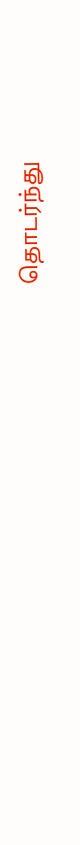தொடர்ந்து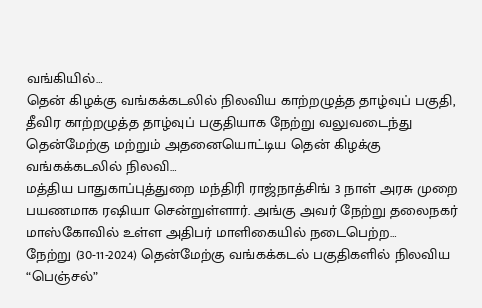வங்கியில்…
தென் கிழக்கு வங்கக்கடலில் நிலவிய காற்றழுத்த தாழ்வுப் பகுதி, தீவிர காற்றழுத்த தாழ்வுப் பகுதியாக நேற்று வலுவடைந்து தென்மேற்கு மற்றும் அதனையொட்டிய தென் கிழக்கு வங்கக்கடலில் நிலவி…
மத்திய பாதுகாப்புத்துறை மந்திரி ராஜ்நாத்சிங் 3 நாள் அரசு முறை பயணமாக ரஷியா சென்றுள்ளார். அங்கு அவர் நேற்று தலைநகர் மாஸ்கோவில் உள்ள அதிபர் மாளிகையில் நடைபெற்ற…
நேற்று (30-11-2024) தென்மேற்கு வங்கக்கடல் பகுதிகளில் நிலவிய “பெஞ்சல்”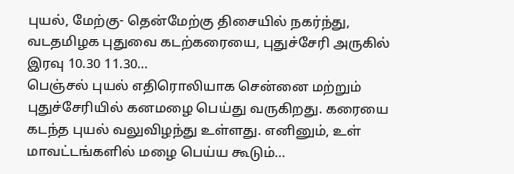புயல், மேற்கு- தென்மேற்கு திசையில் நகர்ந்து, வடதமிழக புதுவை கடற்கரையை, புதுச்சேரி அருகில் இரவு 10.30 11.30…
பெஞ்சல் புயல் எதிரொலியாக சென்னை மற்றும் புதுச்சேரியில் கனமழை பெய்து வருகிறது. கரையை கடந்த புயல் வலுவிழந்து உள்ளது. எனினும், உள் மாவட்டங்களில் மழை பெய்ய கூடும்…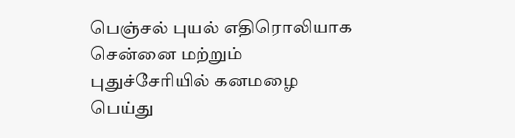பெஞ்சல் புயல் எதிரொலியாக சென்னை மற்றும் புதுச்சேரியில் கனமழை பெய்து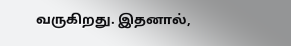வருகிறது. இதனால்,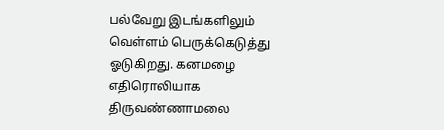பல்வேறு இடங்களிலும் வெள்ளம் பெருக்கெடுத்து ஓடுகிறது. கனமழை எதிரொலியாக திருவண்ணாமலை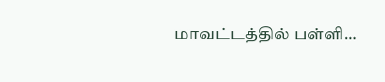மாவட்டத்தில் பள்ளி…